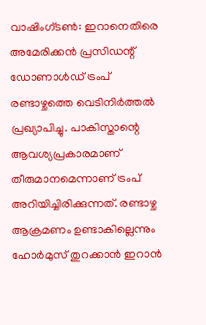വാഷിംഗ്ടൺ: ഇറാനെതിരെ അമേരിക്കൻ പ്രസിഡന്റ് ഡോണാൾഡ് ട്രംപ് രണ്ടാഴ്ചത്തെ വെടിനിർത്തൽ പ്രഖ്യാപിച്ചു. പാകിസ്താന്റെ ആവശ്യപ്രകാരമാണ് തീരുമാനമെന്നാണ് ട്രംപ് അറിയിച്ചിരിക്കുന്നത്. രണ്ടാഴ്ച ആക്രമണം ഉണ്ടാകില്ലെന്നും ഹോർമുസ് തുറക്കാൻ ഇറാൻ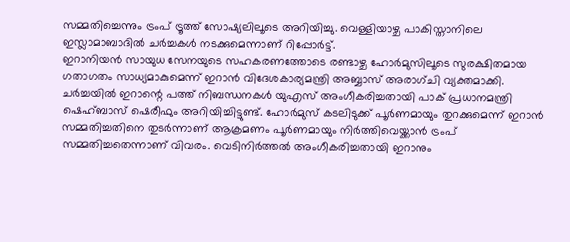സമ്മതിച്ചെന്നും ട്രംപ് ട്രൂത്ത് സോഷ്യലിലൂടെ അറിയിച്ചു. വെള്ളിയാഴ്ച പാകിസ്താനിലെ ഇസ്ലാമാബാദിൽ ചർച്ചകൾ നടക്കുമെന്നാണ് റിപ്പോർട്ട്.
ഇറാനിയൻ സായുധ സേനയുടെ സഹകരണത്തോടെ രണ്ടാഴ്ച ഹോർമുസിലൂടെ സുരക്ഷിതമായ ഗതാഗതം സാധ്യമാകുമെന്ന് ഇറാൻ വിദേശകാര്യമന്ത്രി അബ്ബാസ് അരാഗ്ചി വ്യക്തമാക്കി. ചർച്ചയിൽ ഇറാന്റെ പത്ത് നിബന്ധനകൾ യുഎസ് അംഗീകരിച്ചതായി പാക് പ്രധാനമന്ത്രി ഷെഹ്ബാസ് ഷെരീഫും അറിയിച്ചിട്ടുണ്ട്. ഹോർമുസ് കടലിടുക്ക് പൂർണമായും തുറക്കുമെന്ന് ഇറാൻ സമ്മതിച്ചതിനെ തുടർന്നാണ് ആക്രമണം പൂർണമായും നിർത്തിവെയ്ക്കാൻ ട്രംപ് സമ്മതിച്ചതെന്നാണ് വിവരം. വെടിനിർത്തൽ അംഗീകരിച്ചതായി ഇറാനും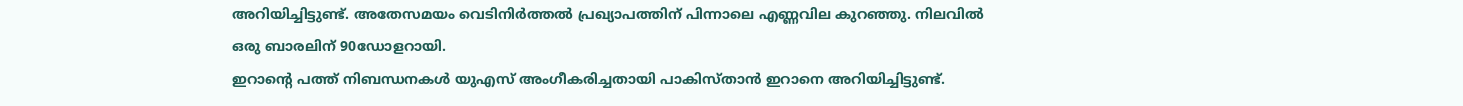അറിയിച്ചിട്ടുണ്ട്. അതേസമയം വെടിനിർത്തൽ പ്രഖ്യാപത്തിന് പിന്നാലെ എണ്ണവില കുറഞ്ഞു. നിലവിൽ ഒരു ബാരലിന് 90ഡോളറായി.
ഇറാന്റെ പത്ത് നിബന്ധനകൾ യുഎസ് അംഗീകരിച്ചതായി പാകിസ്താൻ ഇറാനെ അറിയിച്ചിട്ടുണ്ട്.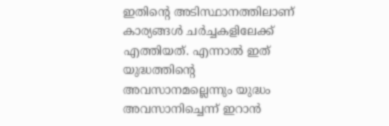ഇതിന്റെ അടിസ്ഥാനത്തിലാണ് കാര്യങ്ങൾ ചർച്ചകളിലേക്ക് എത്തിയത്. എന്നാൽ ഇത് യുദ്ധത്തിന്റെ അവസാനമല്ലെന്നും യുദ്ധം അവസാനിച്ചെന്ന് ഇറാൻ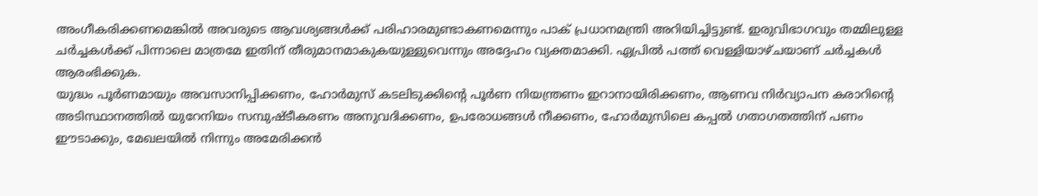അംഗീകരിക്കണമെങ്കിൽ അവരുടെ ആവശ്യങ്ങൾക്ക് പരിഹാരമുണ്ടാകണമെന്നും പാക് പ്രധാനമന്ത്രി അറിയിച്ചിട്ടുണ്ട്. ഇരുവിഭാഗവും തമ്മിലുള്ള ചർച്ചകൾക്ക് പിന്നാലെ മാത്രമേ ഇതിന് തീരുമാനമാകുകയുള്ളുവെന്നും അദ്ദേഹം വ്യക്തമാക്കി. ഏപ്രിൽ പത്ത് വെള്ളിയാഴ്ചയാണ് ചർച്ചകൾ ആരംഭിക്കുക.
യുദ്ധം പൂർണമായും അവസാനിപ്പിക്കണം, ഹോർമുസ് കടലിടുക്കിന്റെ പൂർണ നിയന്ത്രണം ഇറാനായിരിക്കണം, ആണവ നിർവ്യാപന കരാറിന്റെ അടിസ്ഥാനത്തിൽ യുറേനിയം സമ്പുഷ്ടീകരണം അനുവദിക്കണം, ഉപരോധങ്ങൾ നീക്കണം, ഹോർമുസിലെ കപ്പൽ ഗതാഗതത്തിന് പണം ഈടാക്കും, മേഖലയിൽ നിന്നും അമേരിക്കൻ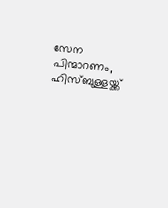സേന പിന്മാറണം, ഹിസ്ബുള്ളയ്ക്ക്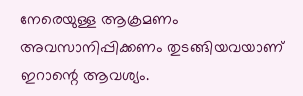നേരെയുള്ള ആക്രമണം അവസാനിപ്പിക്കണം തുടങ്ങിയവയാണ് ഇറാന്റെ ആവശ്യം.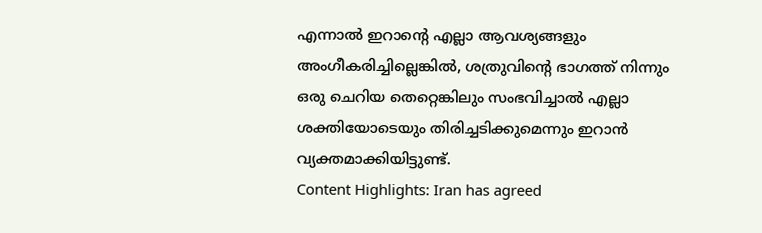എന്നാൽ ഇറാന്റെ എല്ലാ ആവശ്യങ്ങളും അംഗീകരിച്ചില്ലെങ്കിൽ, ശത്രുവിന്റെ ഭാഗത്ത് നിന്നും ഒരു ചെറിയ തെറ്റെങ്കിലും സംഭവിച്ചാൽ എല്ലാ ശക്തിയോടെയും തിരിച്ചടിക്കുമെന്നും ഇറാൻ വ്യക്തമാക്കിയിട്ടുണ്ട്.
Content Highlights: Iran has agreed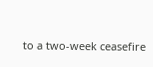to a two-week ceasefire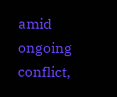amid ongoing conflict,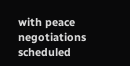with peace negotiations scheduled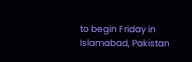to begin Friday in Islamabad, Pakistan